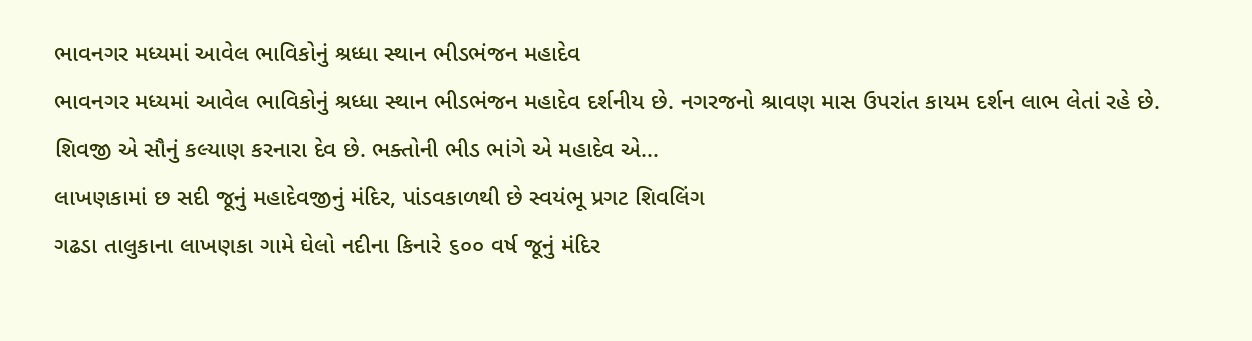ભાવનગર મધ્યમાં આવેલ ભાવિકોનું શ્રધ્ધા સ્થાન ભીડભંજન મહાદેવ
ભાવનગર મધ્યમાં આવેલ ભાવિકોનું શ્રધ્ધા સ્થાન ભીડભંજન મહાદેવ દર્શનીય છે. નગરજનો શ્રાવણ માસ ઉપરાંત કાયમ દર્શન લાભ લેતાં રહે છે. શિવજી એ સૌનું કલ્યાણ કરનારા દેવ છે. ભક્તોની ભીડ ભાંગે એ મહાદેવ એ...
લાખણકામાં છ સદી જૂનું મહાદેવજીનું મંદિર, પાંડવકાળથી છે સ્વયંભૂ પ્રગટ શિવલિંગ
ગઢડા તાલુકાના લાખણકા ગામે ઘેલો નદીના કિનારે ૬૦૦ વર્ષ જૂનું મંદિર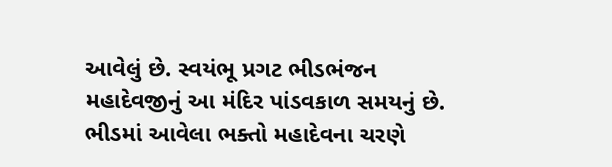આવેલું છે. સ્વયંભૂ પ્રગટ ભીડભંજન મહાદેવજીનું આ મંદિર પાંડવકાળ સમયનું છે. ભીડમાં આવેલા ભક્તો મહાદેવના ચરણે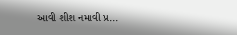આવી શીશ નમાવી પ્ર...